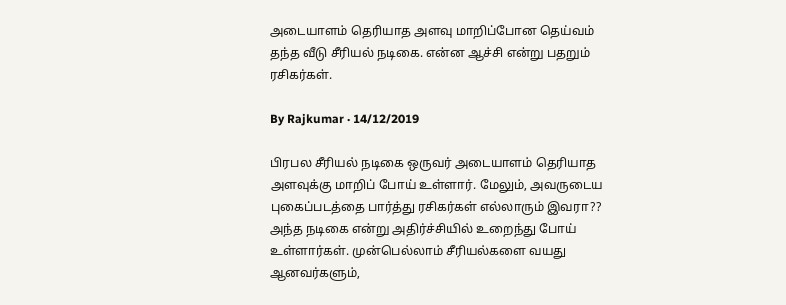அடையாளம் தெரியாத அளவு மாறிப்போன தெய்வம் தந்த வீடு சீரியல் நடிகை. என்ன ஆச்சி என்று பதறும் ரசிகர்கள்.

By Rajkumar · 14/12/2019

பிரபல சீரியல் நடிகை ஒருவர் அடையாளம் தெரியாத அளவுக்கு மாறிப் போய் உள்ளார். மேலும், அவருடைய புகைப்படத்தை பார்த்து ரசிகர்கள் எல்லாரும் இவரா?? அந்த நடிகை என்று அதிர்ச்சியில் உறைந்து போய் உள்ளார்கள். முன்பெல்லாம் சீரியல்களை வயது ஆனவர்களும்,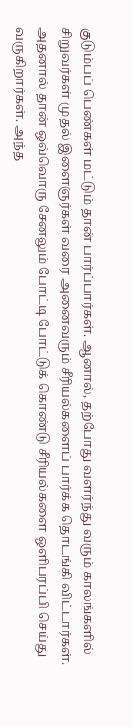குடும்பப் பெண்கள் மட்டும் தான் பார்ப்பார்கள். ஆனால், தற்போது வளர்ந்து வரும் காலங்களில் சிறுவர்கள் முதல் இளைஞர்கள் வரை அனைவரும் சீரியல்களைப் பார்க்க தொடங்கி விட்டார்கள். அதனால் தான் ஒவ்வொரு சேனலும் போட்டி போட்டுக் கொண்டு சீரியல்களை ஒளிபரப்பி செய்து வருகிறார்கள். அந்த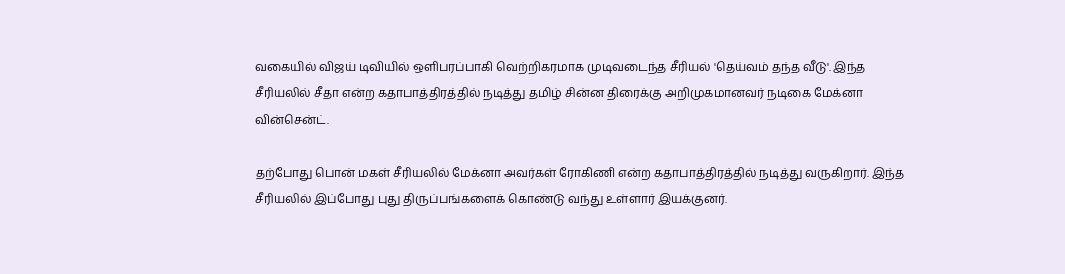வகையில் விஜய் டிவியில் ஒளிபரப்பாகி வெற்றிகரமாக முடிவடைந்த சீரியல் 'தெய்வம் தந்த வீடு'. இந்த சீரியலில் சீதா என்ற கதாபாத்திரத்தில் நடித்து தமிழ் சின்ன திரைக்கு அறிமுகமானவர் நடிகை மேக்னா வின்சென்ட்.

தற்போது பொன் மகள் சீரியலில் மேக்னா அவர்கள் ரோகிணி என்ற கதாபாத்திரத்தில் நடித்து வருகிறார். இந்த சீரியலில் இப்போது புது திருப்பங்களைக் கொண்டு வந்து உள்ளார் இயக்குனர்.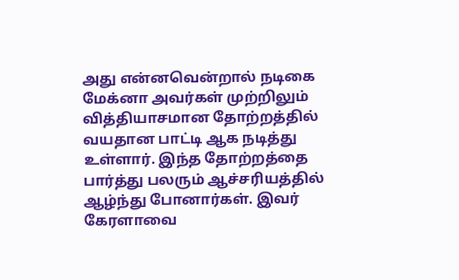அது என்னவென்றால் நடிகை மேக்னா அவர்கள் முற்றிலும் வித்தியாசமான தோற்றத்தில் வயதான பாட்டி ஆக நடித்து உள்ளார். இந்த தோற்றத்தை பார்த்து பலரும் ஆச்சரியத்தில் ஆழ்ந்து போனார்கள். இவர் கேரளாவை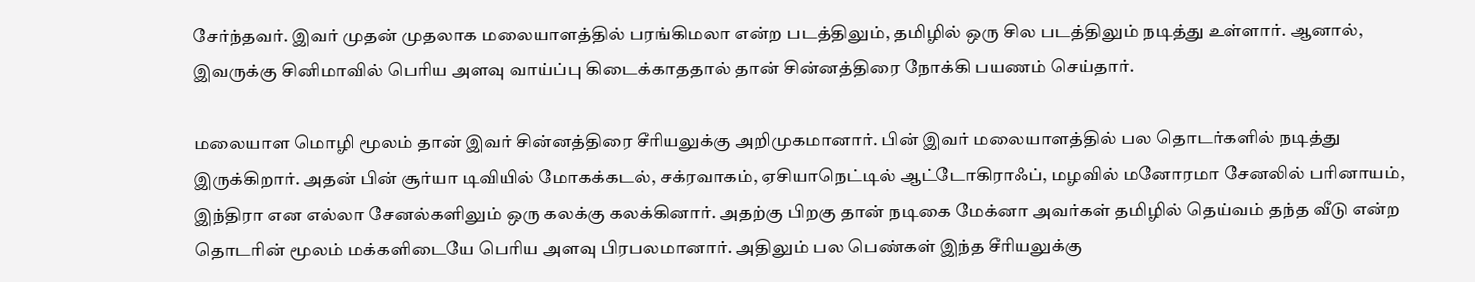சேர்ந்தவர். இவர் முதன் முதலாக மலையாளத்தில் பரங்கிமலா என்ற படத்திலும், தமிழில் ஒரு சில படத்திலும் நடித்து உள்ளார். ஆனால், இவருக்கு சினிமாவில் பெரிய அளவு வாய்ப்பு கிடைக்காததால் தான் சின்னத்திரை நோக்கி பயணம் செய்தார்.

மலையாள மொழி மூலம் தான் இவர் சின்னத்திரை சீரியலுக்கு அறிமுகமானார். பின் இவர் மலையாளத்தில் பல தொடர்களில் நடித்து இருக்கிறார். அதன் பின் சூர்யா டிவியில் மோகக்கடல், சக்ரவாகம், ஏசியாநெட்டில் ஆட்டோகிராஃப், மழவில் மனோரமா சேனலில் பரினாயம், இந்திரா என எல்லா சேனல்களிலும் ஒரு கலக்கு கலக்கினார். அதற்கு பிறகு தான் நடிகை மேக்னா அவர்கள் தமிழில் தெய்வம் தந்த வீடு என்ற தொடரின் மூலம் மக்களிடையே பெரிய அளவு பிரபலமானார். அதிலும் பல பெண்கள் இந்த சீரியலுக்கு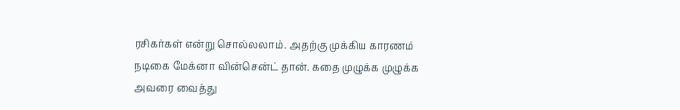ரசிகர்கள் என்று சொல்லலாம். அதற்கு முக்கிய காரணம் நடிகை மேக்னா வின்சென்ட் தான். கதை முழுக்க முழுக்க அவரை வைத்து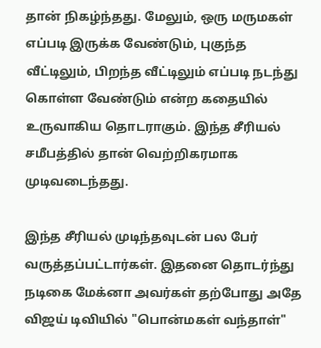தான் நிகழ்ந்தது. மேலும், ஒரு மருமகள் எப்படி இருக்க வேண்டும், புகுந்த வீட்டிலும், பிறந்த வீட்டிலும் எப்படி நடந்து கொள்ள வேண்டும் என்ற கதையில் உருவாகிய தொடராகும். இந்த சீரியல் சமீபத்தில் தான் வெற்றிகரமாக முடிவடைந்தது.

இந்த சீரியல் முடிந்தவுடன் பல பேர் வருத்தப்பட்டார்கள். இதனை தொடர்ந்து நடிகை மேக்னா அவர்கள் தற்போது அதே விஜய் டிவியில் "பொன்மகள் வந்தாள்"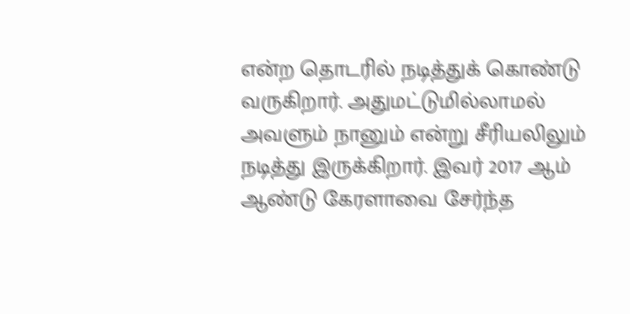என்ற தொடரில் நடித்துக் கொண்டு வருகிறார். அதுமட்டுமில்லாமல் அவளும் நானும் என்று சீரியலிலும் நடித்து இருக்கிறார். இவர் 2017 ஆம் ஆண்டு கேரளாவை சேர்ந்த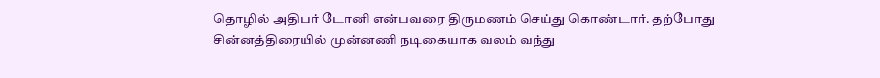தொழில் அதிபர் டோனி என்பவரை திருமணம் செய்து கொண்டார். தற்போது சின்னத்திரையில் முன்னணி நடிகையாக வலம் வந்து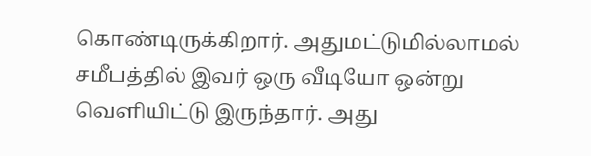கொண்டிருக்கிறார். அதுமட்டுமில்லாமல் சமீபத்தில் இவர் ஒரு வீடியோ ஒன்று வெளியிட்டு இருந்தார். அது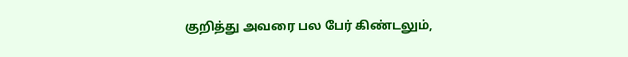குறித்து அவரை பல பேர் கிண்டலும்,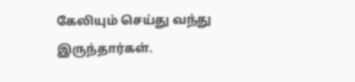கேலியும் செய்து வந்து இருந்தார்கள்.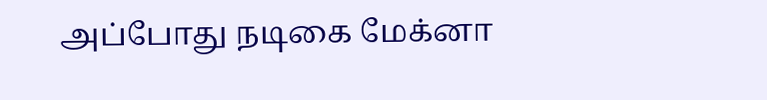அப்போது நடிகை மேக்னா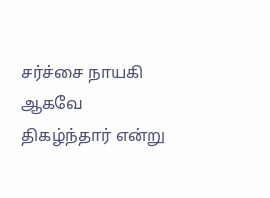சர்ச்சை நாயகி ஆகவே திகழ்ந்தார் என்று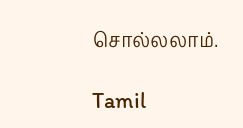சொல்லலாம்.

Tamil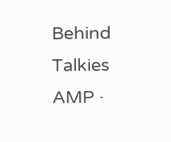Behind Talkies AMP ·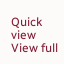Quick view
View full